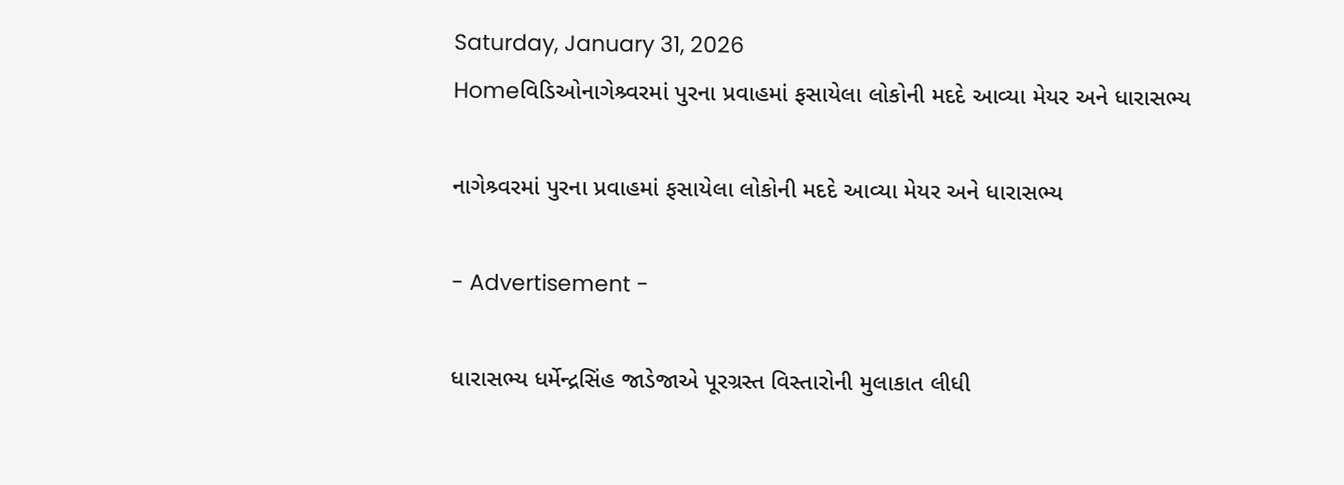Saturday, January 31, 2026
Homeવિડિઓનાગેશ્ર્વરમાં પુરના પ્રવાહમાં ફસાયેલા લોકોની મદદે આવ્યા મેયર અને ધારાસભ્ય

નાગેશ્ર્વરમાં પુરના પ્રવાહમાં ફસાયેલા લોકોની મદદે આવ્યા મેયર અને ધારાસભ્ય

- Advertisement -

ધારાસભ્ય ધર્મેન્દ્રસિંહ જાડેજાએ પૂરગ્રસ્ત વિસ્તારોની મુલાકાત લીધી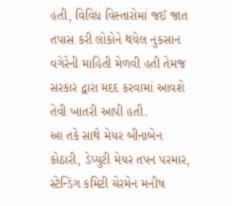હતી, વિવિધ વિસ્તારોમાં જઈ જાત તપાસ કરી લોકોને થયેલ નુકસાન વગેરેની માહિતી મેળવી હતી તેમજ સરકાર દ્વારા મદદ કરવામાં આવશે તેવી ખાતરી આપી હતી.
આ તકે સાથે મેયર બીનાબેન કોઠારી, ડેપ્યુટી મેયર તપન પરમાર, સ્ટેન્ડિંગ કમિટી ચેરમેન મનીષ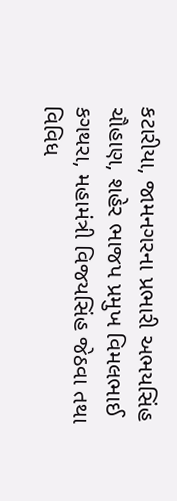કટારીયા, જામનગરના પ્રભારી અભયસિંહ ચૌહાણ, શહેર ભાજપ પ્રમુખ વિમલભાઈ કગથરા, મહામંત્રી વિજયસિંહ જેઠવા તથા વિવિધ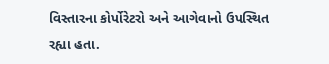વિસ્તારના કોર્પોરેટરો અને આગેવાનો ઉપસ્થિત રહ્યા હતા.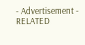- Advertisement -
RELATED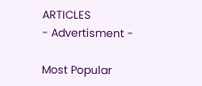ARTICLES
- Advertisment -

Most Popular